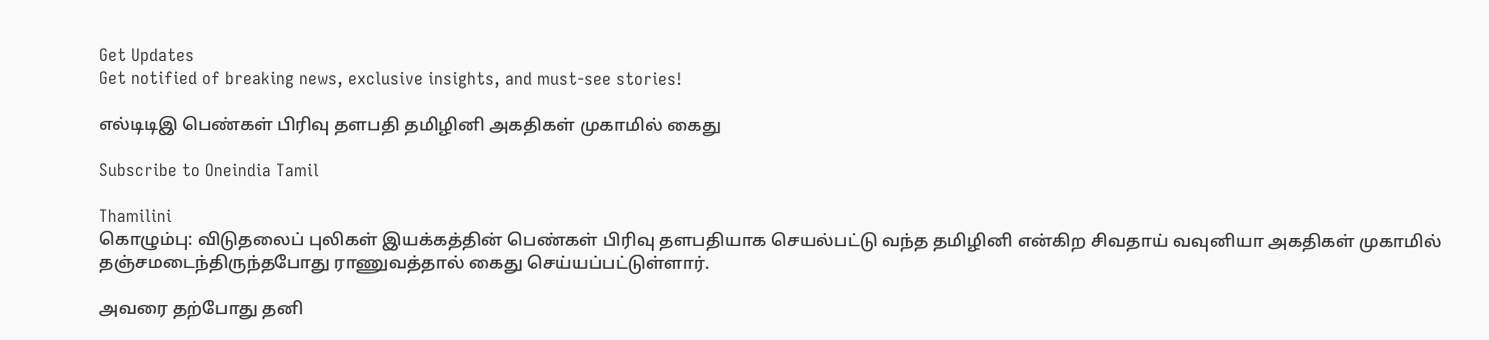Get Updates
Get notified of breaking news, exclusive insights, and must-see stories!

எல்டிடிஇ பெண்கள் பிரிவு தளபதி தமிழினி அகதிகள் முகாமில் கைது

Subscribe to Oneindia Tamil

Thamilini
கொழும்பு: விடுதலைப் புலிகள் இயக்கத்தின் பெண்கள் பிரிவு தளபதியாக செயல்பட்டு வந்த தமிழினி என்கிற சிவதாய் வவுனியா அகதிகள் முகாமில் தஞ்சமடைந்திருந்தபோது ராணுவத்தால் கைது செய்யப்பட்டுள்ளார்.

அவரை தற்போது தனி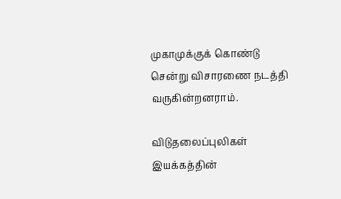முகாமுக்குக் கொண்டு சென்று விசாரணை நடத்தி வருகின்றனராம்.

விடுதலைப்புலிகள் இயக்கத்தின்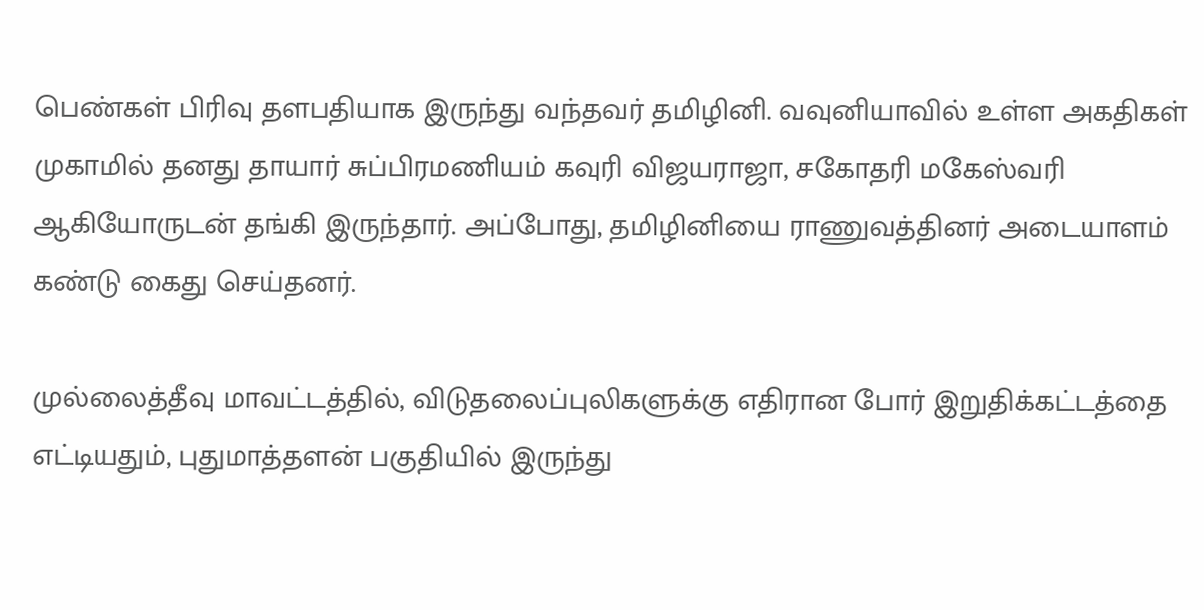பெண்கள் பிரிவு தளபதியாக இருந்து வந்தவர் தமிழினி. வவுனியாவில் உள்ள அகதிகள் முகாமில் தனது தாயார் சுப்பிரமணியம் கவுரி விஜயராஜா, சகோதரி மகேஸ்வரி ஆகியோருடன் தங்கி இருந்தார். அப்போது, தமிழினியை ராணுவத்தினர் அடையாளம் கண்டு கைது செய்தனர்.

முல்லைத்தீவு மாவட்டத்தில், விடுதலைப்புலிகளுக்கு எதிரான போர் இறுதிக்கட்டத்தை எட்டியதும், புதுமாத்தளன் பகுதியில் இருந்து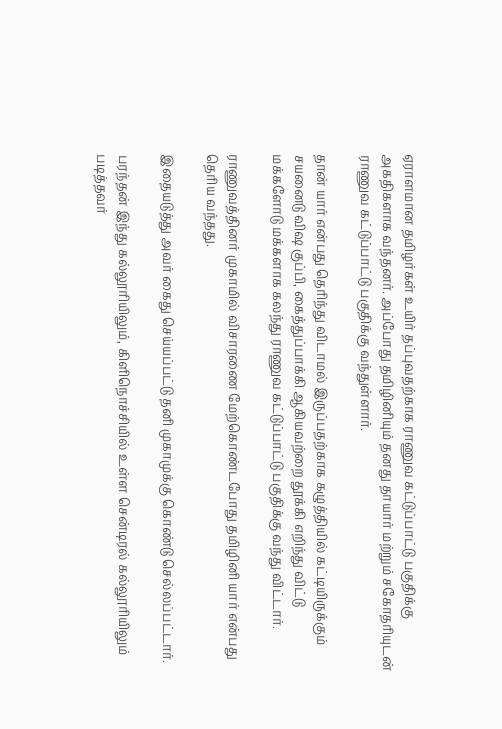ஏராளமான தமிழர்கள் உயிர் தப்புவதற்காக ராணுவ கட்டுப்பாட்டு பகுதிக்கு அகதிகளாக வந்தனர். அப்போது தமிழினியும் தனது தாயார் மற்றும் சகோதரியுடன் ராணுவ கட்டுப்பாட்டு பகுதிக்கு வந்துள்ளார்.

தான் யார் என்பது தெரிந்து விடாமல் இருப்பதற்காக கழுத்தியில் கட்டியிருக்கும் சயனைடு விஷ குப்பி, கைத்துப்பாக்கி ஆகியவற்றை தூக்கி எறிந்து விட்டு மக்களோடு மக்களாக கலந்து ராணுவ கட்டுப்பாட்டு பகுதிக்கு வந்து விட்டார்.

ராணுவத்தினர் முகாமில் விசாரணை மேற்கொண்டபோது தமிழினி யார் என்பது தெரிய வந்தது.

இதையடுத்து அவர் கைது செய்யப்பட்டு தனி முகாமுக்கு கொண்டு செல்லப்பட்டார்.

பரந்தன் இந்து கல்லூரியிலும், கிளிநொச்சியில் உள்ள சென்டிரல் கல்லூரியிலும் படித்தவர்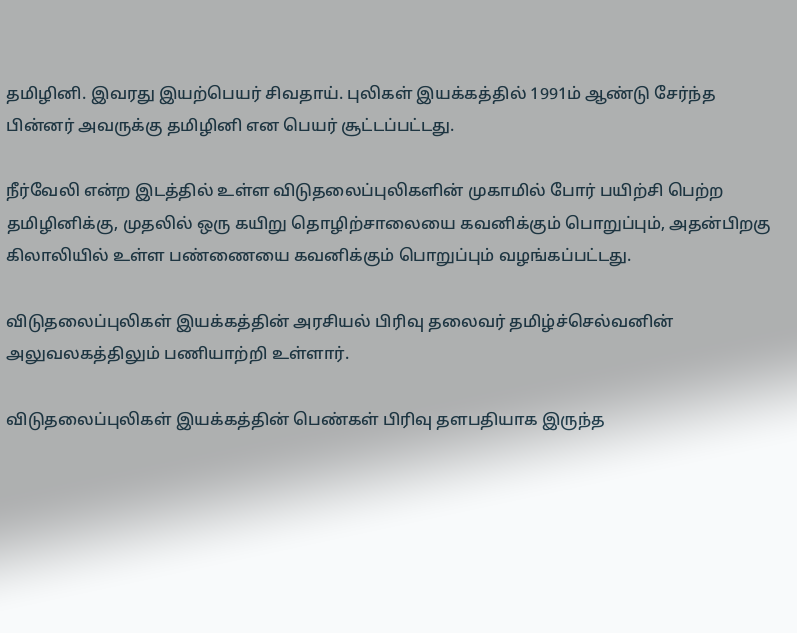தமிழினி. இவரது இயற்பெயர் சிவதாய். புலிகள் இயக்கத்தில் 1991ம் ஆண்டு சேர்ந்த பின்னர் அவருக்கு தமிழினி என பெயர் சூட்டப்பட்டது.

நீர்வேலி என்ற இடத்தில் உள்ள விடுதலைப்புலிகளின் முகாமில் போர் பயிற்சி பெற்ற தமிழினிக்கு, முதலில் ஒரு கயிறு தொழிற்சாலையை கவனிக்கும் பொறுப்பும், அதன்பிறகு கிலாலியில் உள்ள பண்ணையை கவனிக்கும் பொறுப்பும் வழங்கப்பட்டது.

விடுதலைப்புலிகள் இயக்கத்தின் அரசியல் பிரிவு தலைவர் தமிழ்ச்செல்வனின் அலுவலகத்திலும் பணியாற்றி உள்ளார்.

விடுதலைப்புலிகள் இயக்கத்தின் பெண்கள் பிரிவு தளபதியாக இருந்த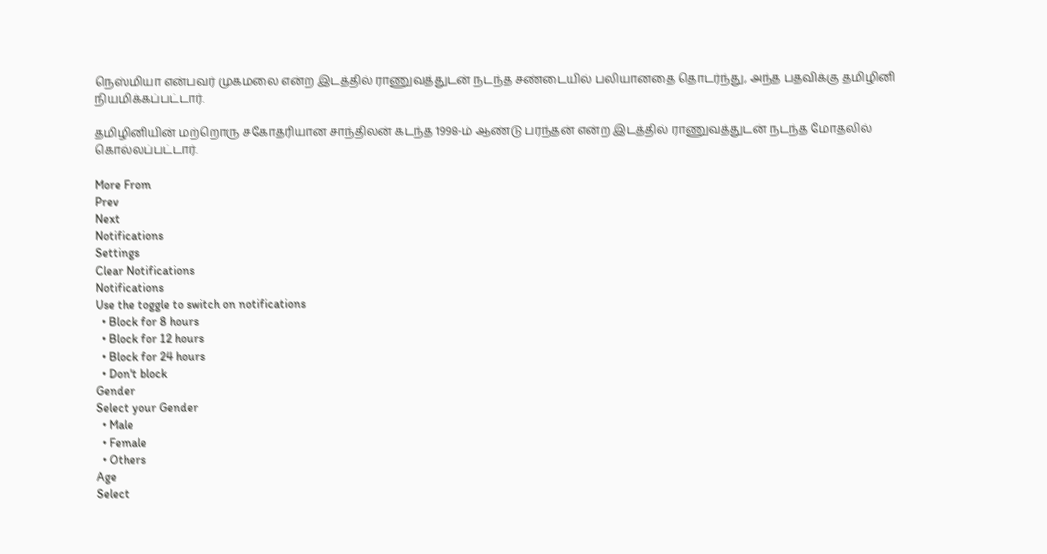நெஸ்மியா என்பவர் முகமலை என்ற இடத்தில் ராணுவத்துடன் நடந்த சண்டையில் பலியானதை தொடர்ந்து, அந்த பதவிக்கு தமிழினி நியமிக்கப்பட்டார்.

தமிழினியின் மற்றொரு சகோதரியான சாந்திலன் கடந்த 1998-ம் ஆண்டு பரந்தன் என்ற இடத்தில் ராணுவத்துடன் நடந்த மோதலில் கொல்லப்பட்டார்.

More From
Prev
Next
Notifications
Settings
Clear Notifications
Notifications
Use the toggle to switch on notifications
  • Block for 8 hours
  • Block for 12 hours
  • Block for 24 hours
  • Don't block
Gender
Select your Gender
  • Male
  • Female
  • Others
Age
Select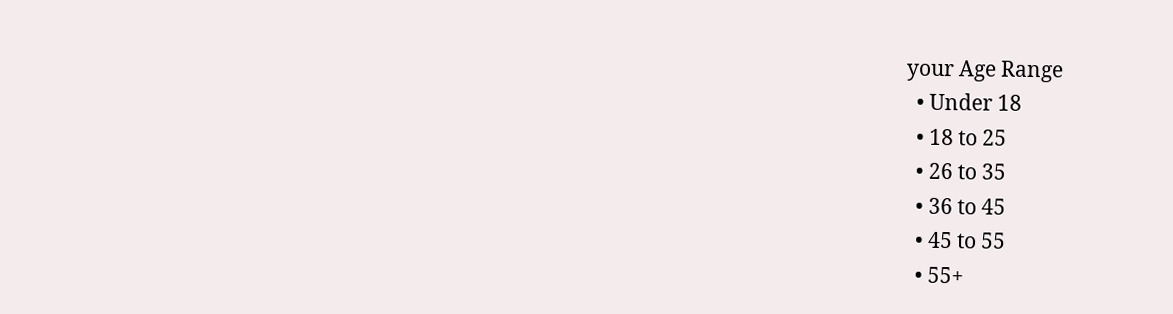your Age Range
  • Under 18
  • 18 to 25
  • 26 to 35
  • 36 to 45
  • 45 to 55
  • 55+